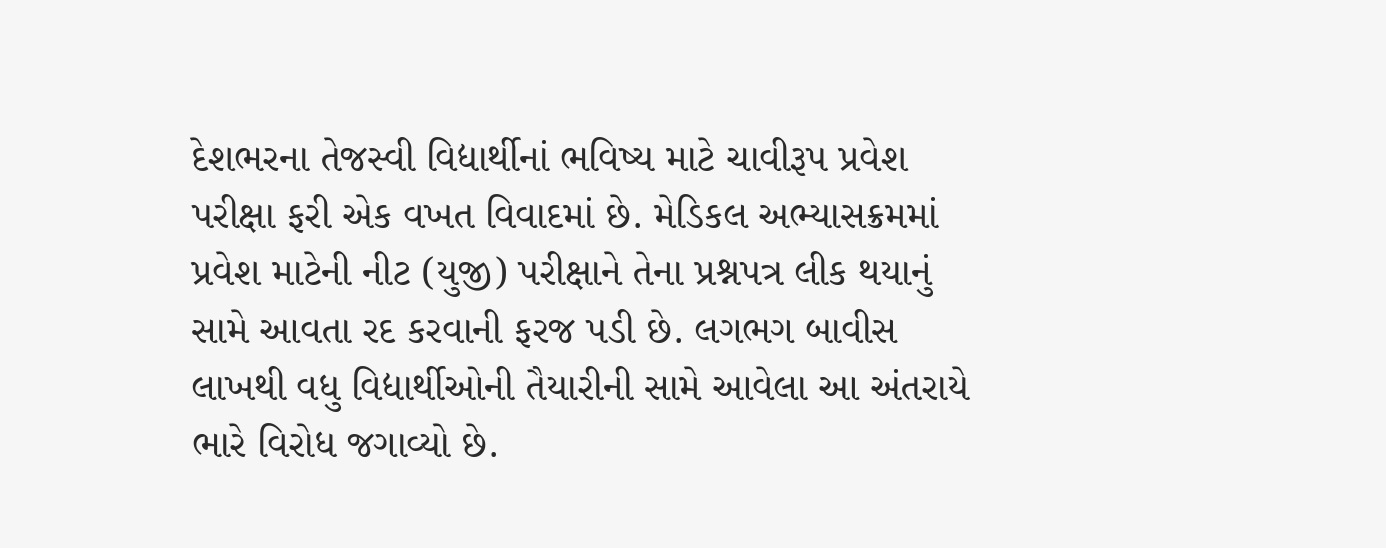દેશભરના તેજસ્વી વિદ્યાર્થીનાં ભવિષ્ય માટે ચાવીરૂપ પ્રવેશ પરીક્ષા ફરી એક વખત વિવાદમાં છે. મેડિકલ અભ્યાસક્રમમાં પ્રવેશ માટેની નીટ (યુજી) પરીક્ષાને તેના પ્રશ્નપત્ર લીક થયાનું સામે આવતા રદ કરવાની ફરજ પડી છે. લગભગ બાવીસ લાખથી વધુ વિદ્યાર્થીઓની તૈયારીની સામે આવેલા આ અંતરાયે ભારે વિરોધ જગાવ્યો છે.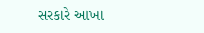સરકારે આખા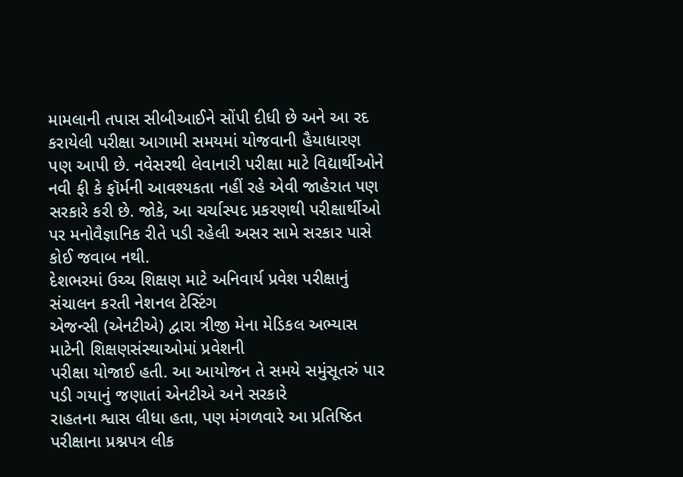મામલાની તપાસ સીબીઆઈને સોંપી દીધી છે અને આ રદ કરાયેલી પરીક્ષા આગામી સમયમાં યોજવાની હૈયાધારણ પણ આપી છે. નવેસરથી લેવાનારી પરીક્ષા માટે વિદ્યાર્થીઓને નવી ફી કે ફૉર્મની આવશ્યકતા નહીં રહે એવી જાહેરાત પણ સરકારે કરી છે. જોકે, આ ચર્ચાસ્પદ પ્રકરણથી પરીક્ષાર્થીઓ પર મનોવૈજ્ઞાનિક રીતે પડી રહેલી અસર સામે સરકાર પાસે કોઈ જવાબ નથી.
દેશભરમાં ઉચ્ચ શિક્ષણ માટે અનિવાર્ય પ્રવેશ પરીક્ષાનું સંચાલન કરતી નેશનલ ટેસ્ટિંગ
એજન્સી (એનટીએ) દ્વારા ત્રીજી મેના મેડિકલ અભ્યાસ માટેની શિક્ષણસંસ્થાઓમાં પ્રવેશની
પરીક્ષા યોજાઈ હતી. આ આયોજન તે સમયે સમુંસૂતરું પાર પડી ગયાનું જણાતાં એનટીએ અને સરકારે
રાહતના શ્વાસ લીધા હતા, પણ મંગળવારે આ પ્રતિષ્ઠિત પરીક્ષાના પ્રશ્નપત્ર લીક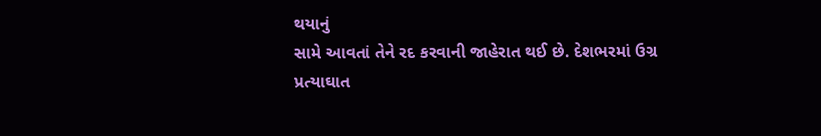થયાનું
સામે આવતાં તેને રદ કરવાની જાહેરાત થઈ છે. દેશભરમાં ઉગ્ર પ્રત્યાઘાત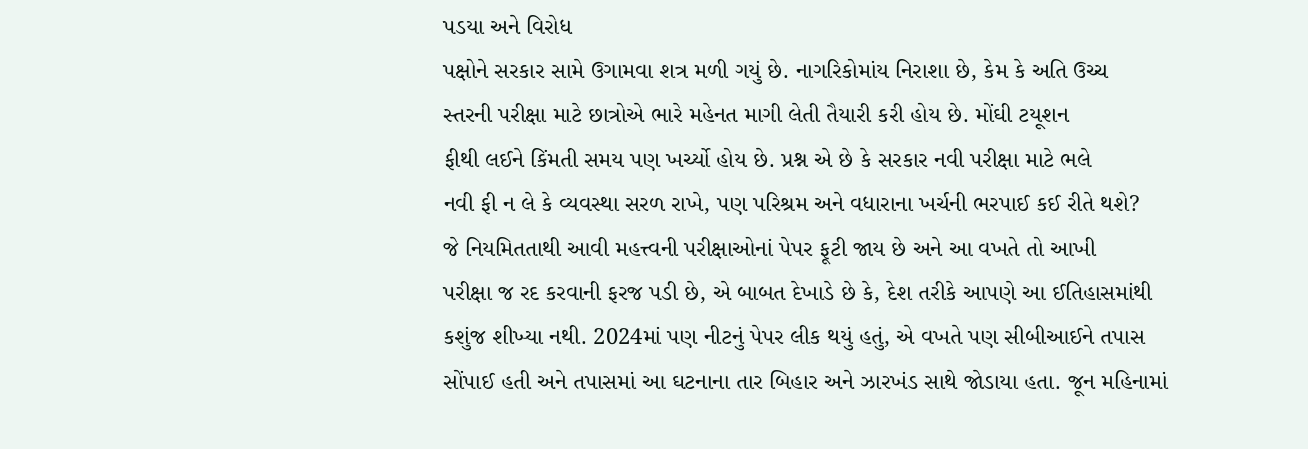પડયા અને વિરોધ
પક્ષોને સરકાર સામે ઉગામવા શત્ર મળી ગયું છે. નાગરિકોમાંય નિરાશા છે, કેમ કે અતિ ઉચ્ચ
સ્તરની પરીક્ષા માટે છાત્રોએ ભારે મહેનત માગી લેતી તૈયારી કરી હોય છે. મોંઘી ટયૂશન
ફીથી લઈને કિંમતી સમય પણ ખર્ચ્યો હોય છે. પ્રશ્ન એ છે કે સરકાર નવી પરીક્ષા માટે ભલે
નવી ફી ન લે કે વ્યવસ્થા સરળ રાખે, પણ પરિશ્રમ અને વધારાના ખર્ચની ભરપાઈ કઈ રીતે થશે?
જે નિયમિતતાથી આવી મહત્ત્વની પરીક્ષાઓનાં પેપર ફૂટી જાય છે અને આ વખતે તો આખી
પરીક્ષા જ રદ કરવાની ફરજ પડી છે, એ બાબત દેખાડે છે કે, દેશ તરીકે આપણે આ ઈતિહાસમાંથી
કશુંજ શીખ્યા નથી. 2024માં પણ નીટનું પેપર લીક થયું હતું, એ વખતે પણ સીબીઆઈને તપાસ
સોંપાઈ હતી અને તપાસમાં આ ઘટનાના તાર બિહાર અને ઝારખંડ સાથે જોડાયા હતા. જૂન મહિનામાં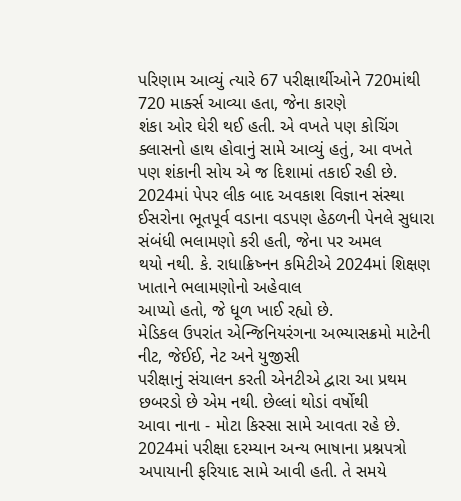પરિણામ આવ્યું ત્યારે 67 પરીક્ષાર્થીઓને 720માંથી 720 માર્ક્સ આવ્યા હતા, જેના કારણે
શંકા ઓર ઘેરી થઈ હતી. એ વખતે પણ કોચિંગ ક્લાસનો હાથ હોવાનું સામે આવ્યું હતું, આ વખતે
પણ શંકાની સોય એ જ દિશામાં તકાઈ રહી છે. 2024માં પેપર લીક બાદ અવકાશ વિજ્ઞાન સંસ્થા
ઈસરોના ભૂતપૂર્વ વડાના વડપણ હેઠળની પેનલે સુધારા સંબંધી ભલામણો કરી હતી, જેના પર અમલ
થયો નથી. કે. રાધાક્રિષ્નન કમિટીએ 2024માં શિક્ષણ ખાતાને ભલામણોનો અહેવાલ
આપ્યો હતો, જે ધૂળ ખાઈ રહ્યો છે.
મેડિકલ ઉપરાંત એન્જિનિયરંગના અભ્યાસક્રમો માટેની નીટ, જેઈઈ, નેટ અને યુજીસી
પરીક્ષાનું સંચાલન કરતી એનટીએ દ્વારા આ પ્રથમ છબરડો છે એમ નથી. છેલ્લાં થોડાં વર્ષોથી
આવા નાના - મોટા કિસ્સા સામે આવતા રહે છે. 2024માં પરીક્ષા દરમ્યાન અન્ય ભાષાના પ્રશ્નપત્રો
અપાયાની ફરિયાદ સામે આવી હતી. તે સમયે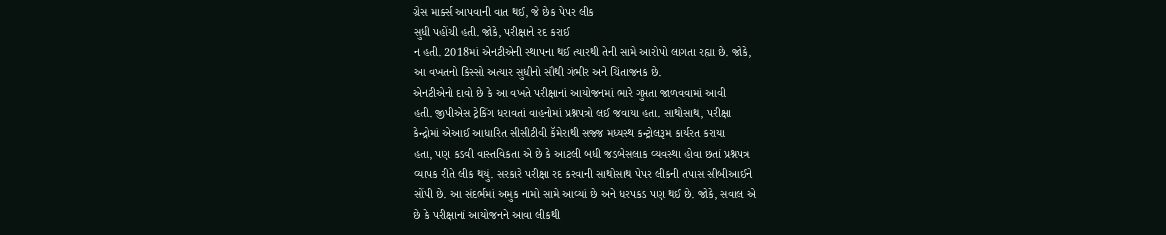ગ્રેસ માર્ક્સ આપવાની વાત થઈ, જે છેક પેપર લીક
સુધી પહોંચી હતી. જોકે, પરીક્ષાને રદ કરાઈ
ન હતી. 2018માં એનટીએની સ્થાપના થઈ ત્યારથી તેની સામે આરોપો લાગતા રહ્યા છે. જોકે,
આ વખતનો કિસ્સો અત્યાર સુધીનો સૌથી ગંભીર અને ચિંતાજનક છે.
એનટીએનો દાવો છે કે આ વખતે પરીક્ષાનાં આયોજનમાં ભારે ગુપ્તતા જાળવવામાં આવી
હતી. જીપીએસ ટ્રેકિંગ ધરાવતાં વાહનોમાં પ્રશ્નપત્રો લઈ જવાયા હતા. સાથોસાથ, પરીક્ષા
કેન્દ્રોમાં એઆઈ આધારિત સીસીટીવી કૅમેરાથી સજ્જ મધ્યસ્થ કન્ટ્રોલરૂમ કાર્યરત કરાયા
હતા, પણ કડવી વાસ્તવિકતા એ છે કે આટલી બધી જડબેસલાક વ્યવસ્થા હોવા છતાં પ્રશ્નપત્ર
વ્યાપક રીતે લીક થયું. સરકારે પરીક્ષા રદ કરવાની સાથોસાથ પેપર લીકની તપાસ સીબીઆઈને
સોંપી છે. આ સંદર્ભમાં અમુક નામો સામે આવ્યાં છે અને ધરપકડ પણ થઈ છે. જોકે, સવાલ એ
છે કે પરીક્ષાનાં આયોજનને આવા લીકથી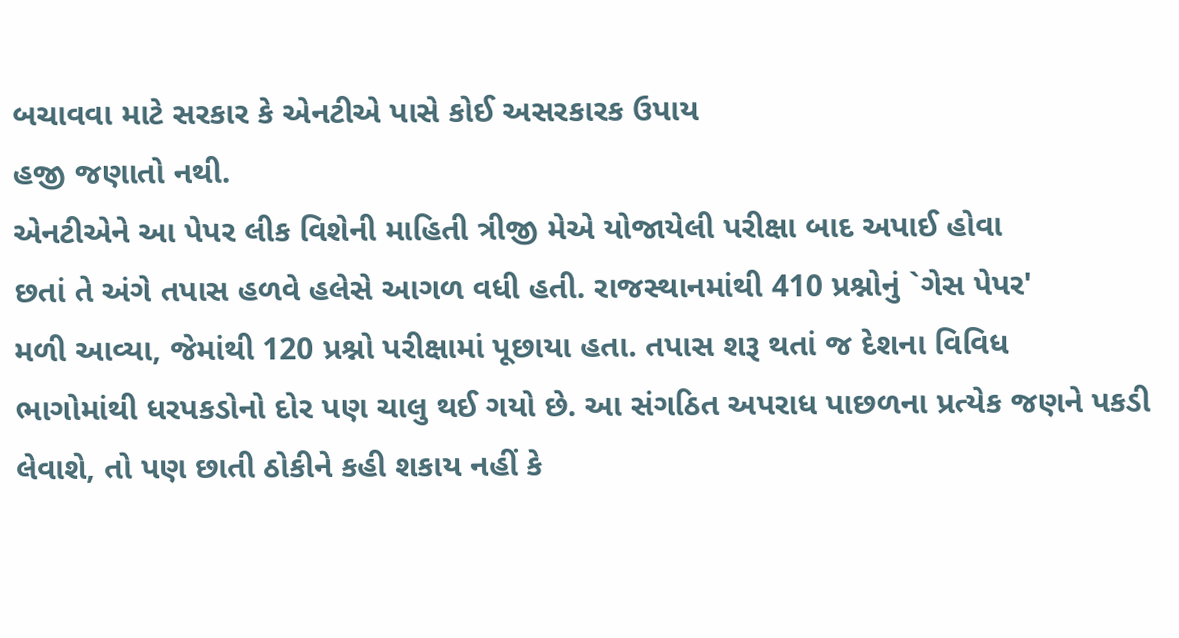બચાવવા માટે સરકાર કે એનટીએ પાસે કોઈ અસરકારક ઉપાય
હજી જણાતો નથી.
એનટીએને આ પેપર લીક વિશેની માહિતી ત્રીજી મેએ યોજાયેલી પરીક્ષા બાદ અપાઈ હોવા
છતાં તે અંગે તપાસ હળવે હલેસે આગળ વધી હતી. રાજસ્થાનમાંથી 410 પ્રશ્નોનું `ગેસ પેપર'
મળી આવ્યા, જેમાંથી 120 પ્રશ્નો પરીક્ષામાં પૂછાયા હતા. તપાસ શરૂ થતાં જ દેશના વિવિધ
ભાગોમાંથી ધરપકડોનો દોર પણ ચાલુ થઈ ગયો છે. આ સંગઠિત અપરાધ પાછળના પ્રત્યેક જણને પકડી
લેવાશે, તો પણ છાતી ઠોકીને કહી શકાય નહીં કે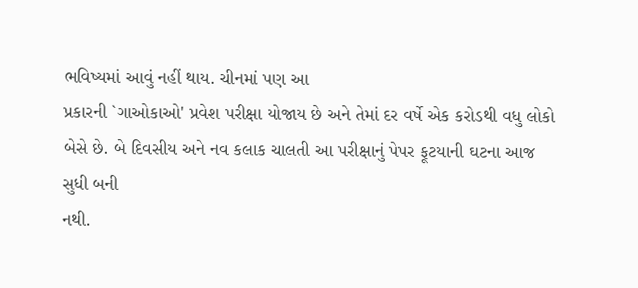ભવિષ્યમાં આવું નહીં થાય. ચીનમાં પણ આ
પ્રકારની `ગાઓકાઓ' પ્રવેશ પરીક્ષા યોજાય છે અને તેમાં દર વર્ષે એક કરોડથી વધુ લોકો
બેસે છે. બે દિવસીય અને નવ કલાક ચાલતી આ પરીક્ષાનું પેપર ફૂટયાની ઘટના આજ સુધી બની
નથી.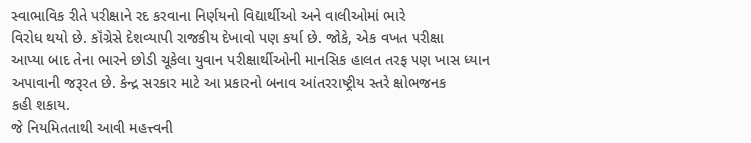સ્વાભાવિક રીતે પરીક્ષાને રદ કરવાના નિર્ણયનો વિદ્યાર્થીઓ અને વાલીઓમાં ભારે
વિરોધ થયો છે. કૉંગ્રેસે દેશવ્યાપી રાજકીય દેખાવો પણ કર્યા છે. જોકે, એક વખત પરીક્ષા
આપ્યા બાદ તેના ભારને છોડી ચૂકેલા યુવાન પરીક્ષાર્થીઓની માનસિક હાલત તરફ પણ ખાસ ધ્યાન
અપાવાની જરૂરત છે. કેન્દ્ર સરકાર માટે આ પ્રકારનો બનાવ આંતરરાષ્ટ્રીય સ્તરે ક્ષોભજનક
કહી શકાય.
જે નિયમિતતાથી આવી મહત્ત્વની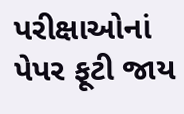પરીક્ષાઓનાં પેપર ફૂટી જાય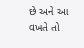છે અને આ વખતે તો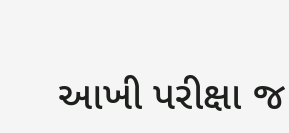આખી પરીક્ષા જ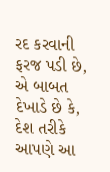રદ કરવાની ફરજ પડી છે, એ બાબત દેખાડે છે કે, દેશ તરીકે આપણે આ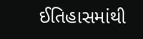ઈતિહાસમાંથી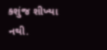કશુંજ શીખ્યા નથી.